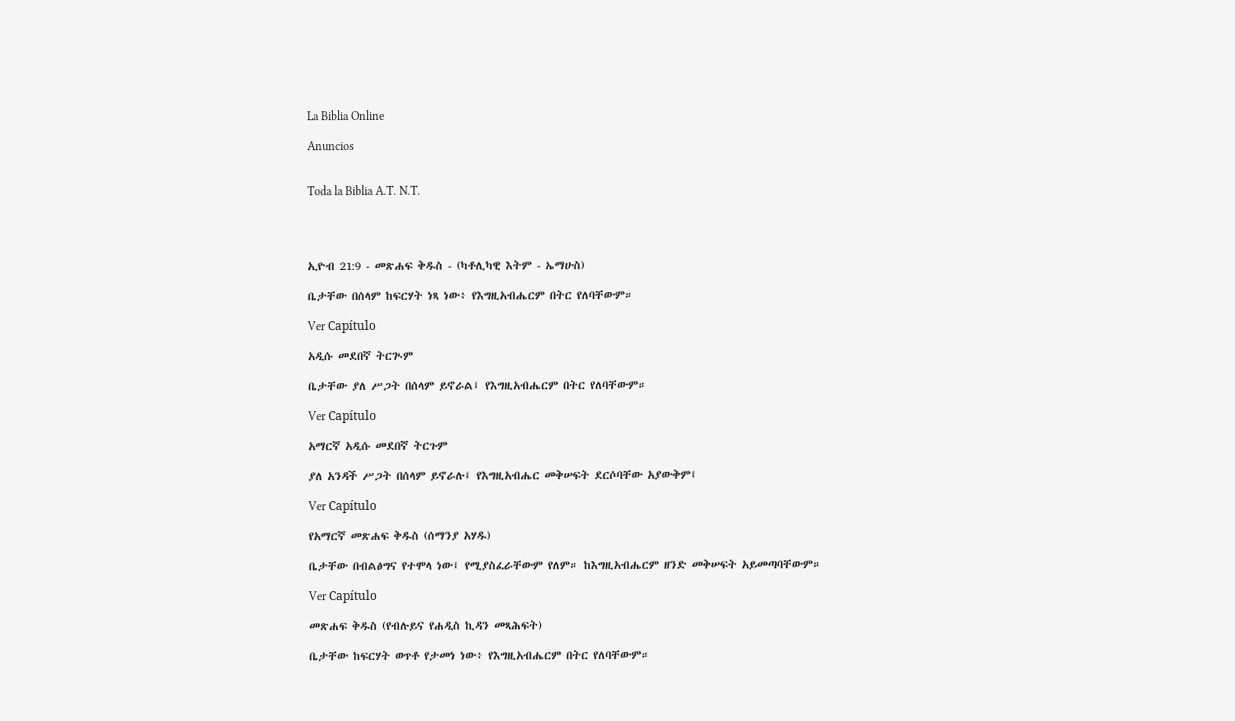La Biblia Online

Anuncios


Toda la Biblia A.T. N.T.




ኢዮብ 21:9 - መጽሐፍ ቅዱስ - (ካቶሊካዊ እትም - ኤማሁስ)

ቤታቸው በሰላም ከፍርሃት ነጻ ነው፥ የእግዚአብሔርም በትር የለባቸውም።

Ver Capítulo

አዲሱ መደበኛ ትርጒም

ቤታቸው ያለ ሥጋት በሰላም ይኖራል፤ የእግዚአብሔርም በትር የለባቸውም።

Ver Capítulo

አማርኛ አዲሱ መደበኛ ትርጉም

ያለ አንዳች ሥጋት በሰላም ይኖራሉ፤ የእግዚአብሔር መቅሠፍት ደርሶባቸው አያውቅም፤

Ver Capítulo

የአማርኛ መጽሐፍ ቅዱስ (ሰማንያ አሃዱ)

ቤታቸው በብልፅግና የተሞላ ነው፤ የሚያስፈራቸውም የለም። ከእግዚአብሔርም ዘንድ መቅሠፍት አይመጣባቸውም።

Ver Capítulo

መጽሐፍ ቅዱስ (የብሉይና የሐዲስ ኪዳን መጻሕፍት)

ቤታቸው ከፍርሃት ወጥቶ የታመነ ነው፥ የእግዚአብሔርም በትር የለባቸውም።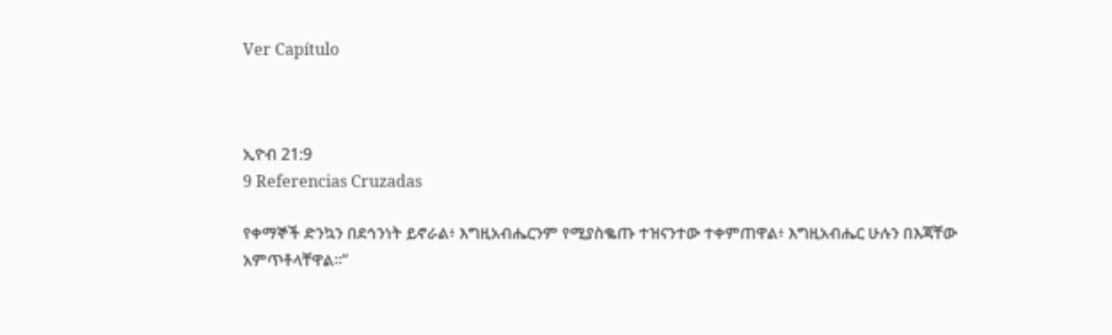Ver Capítulo



ኢዮብ 21:9
9 Referencias Cruzadas

የቀማኞች ድንኳን በደኅንነት ይኖራል፥ እግዚአብሔርንም የሚያስቈጡ ተዝናንተው ተቀምጠዋል፥ እግዚአብሔር ሁሉን በእጃቸው አምጥቶላቸዋል።”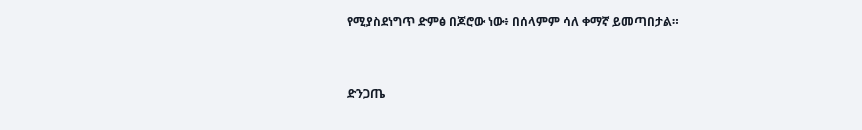የሚያስደነግጥ ድምፅ በጆሮው ነው፥ በሰላምም ሳለ ቀማኛ ይመጣበታል።


ድንጋጤ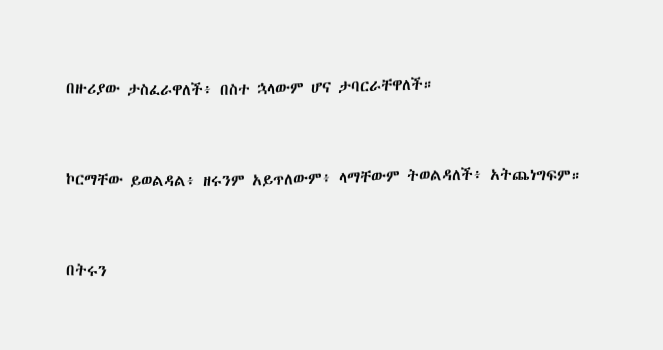በዙሪያው ታስፈራዋለች፥ በስተ ኋላውም ሆና ታባርራቸዋለች።


ኮርማቸው ይወልዳል፥ ዘሩንም አይጥለውም፥ ላማቸውም ትወልዳለች፥ አትጨነግፍም።


በትሩን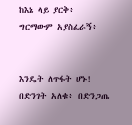ከእኔ ላይ ያርቅ፥ ግርማውም አያስፈራኝ፥


እንዴት ለጥፋት ሆኑ! በድንገት አለቁ፥ በድንጋጤ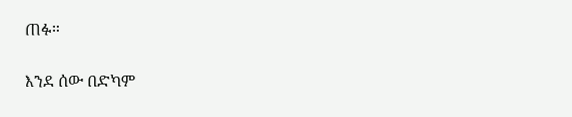ጠፉ።


እንደ ሰው በድካም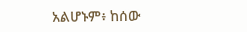አልሆኑም፥ ከሰው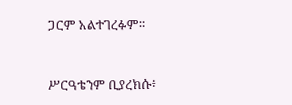ጋርም አልተገረፉም።


ሥርዓቴንም ቢያረክሱ፥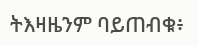ትእዛዜንም ባይጠብቁ፥